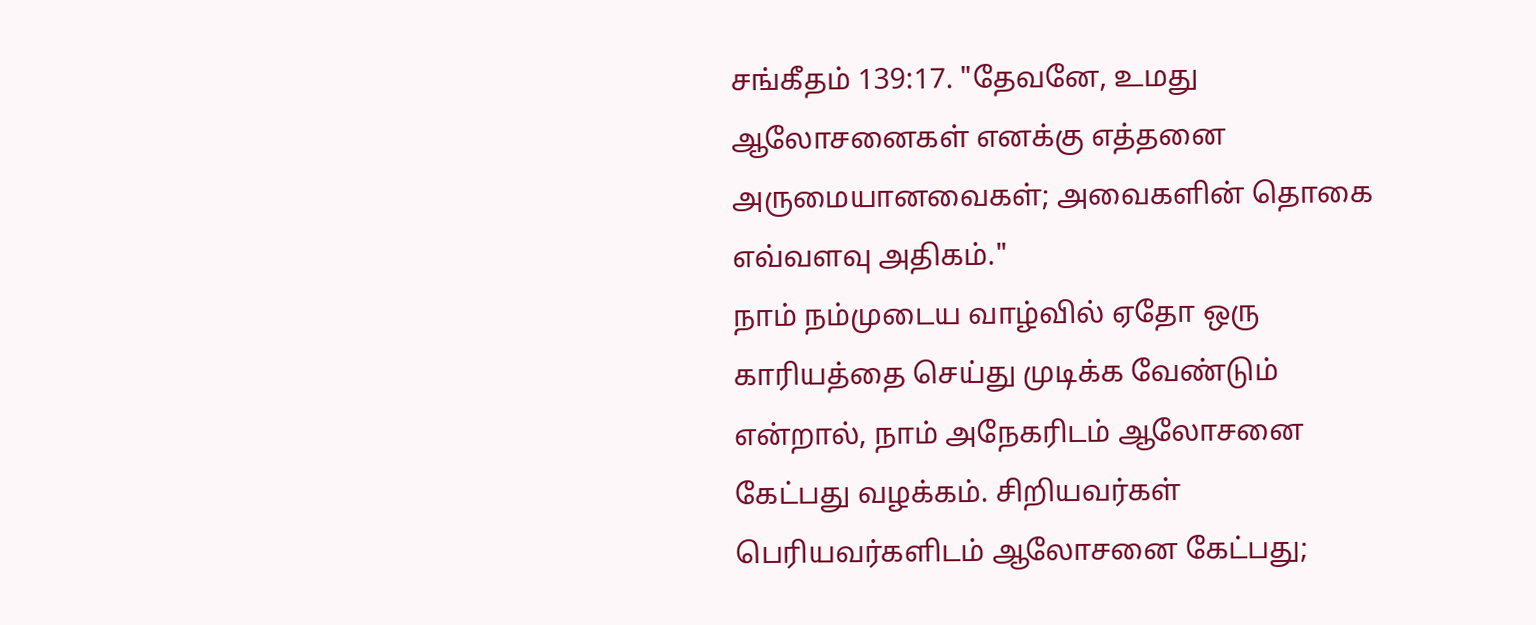சங்கீதம் 139:17. "தேவனே, உமது ஆலோசனைகள் எனக்கு எத்தனை அருமையானவைகள்; அவைகளின் தொகை எவ்வளவு அதிகம்."
நாம் நம்முடைய வாழ்வில் ஏதோ ஒரு காரியத்தை செய்து முடிக்க வேண்டும் என்றால், நாம் அநேகரிடம் ஆலோசனை கேட்பது வழக்கம். சிறியவர்கள் பெரியவர்களிடம் ஆலோசனை கேட்பது;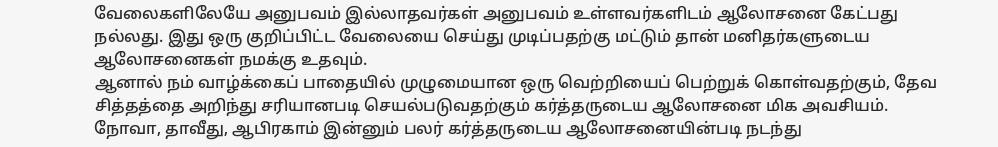வேலைகளிலேயே அனுபவம் இல்லாதவர்கள் அனுபவம் உள்ளவர்களிடம் ஆலோசனை கேட்பது நல்லது. இது ஒரு குறிப்பிட்ட வேலையை செய்து முடிப்பதற்கு மட்டும் தான் மனிதர்களுடைய ஆலோசனைகள் நமக்கு உதவும்.
ஆனால் நம் வாழ்க்கைப் பாதையில் முழுமையான ஒரு வெற்றியைப் பெற்றுக் கொள்வதற்கும், தேவ சித்தத்தை அறிந்து சரியானபடி செயல்படுவதற்கும் கர்த்தருடைய ஆலோசனை மிக அவசியம்.
நோவா, தாவீது, ஆபிரகாம் இன்னும் பலர் கர்த்தருடைய ஆலோசனையின்படி நடந்து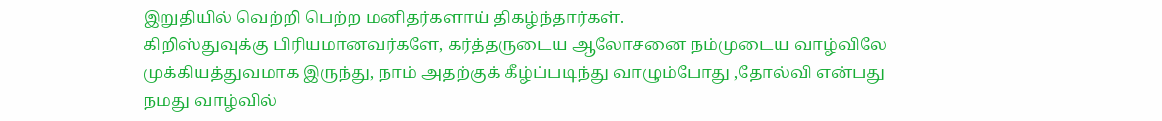இறுதியில் வெற்றி பெற்ற மனிதர்களாய் திகழ்ந்தார்கள்.
கிறிஸ்துவுக்கு பிரியமானவர்களே, கர்த்தருடைய ஆலோசனை நம்முடைய வாழ்விலே முக்கியத்துவமாக இருந்து, நாம் அதற்குக் கீழ்ப்படிந்து வாழும்போது ,தோல்வி என்பது நமது வாழ்வில்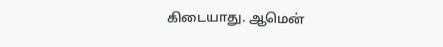கிடையாது. ஆமென்